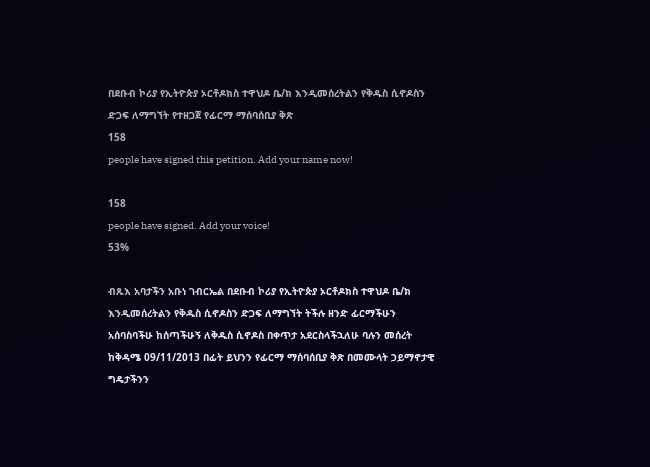በደቡብ ኮሪያ የኢትዮጵያ ኦርቶዶክስ ተዋህዶ ቤ/ክ እንዲመሰረትልን የቅዱስ ሲኖዶስን ድጋፍ ለማግኘት የተዘጋጀ የፊርማ ማሰባሰቢያ ቅጽ
158
people have signed this petition. Add your name now!

158
people have signed. Add your voice!
53%

ብጹእ አባታችን አቡነ ገብርኤል በደቡብ ኮሪያ የኢትዮጵያ ኦርቶዶክስ ተዋህዶ ቤ/ክ እንዲመሰረትልን የቅዱስ ሲኖዶስን ድጋፍ ለማግኘት ትችሉ ዘንድ ፊርማችሁን አሰባስባችሁ ከሰጣችሁኝ ለቅዱስ ሲኖዶስ በቀጥታ አደርስላችኋለሁ ባሉን መሰረት ከቅዳሜ 09/11/2013 በፊት ይህንን የፊርማ ማሰባሰቢያ ቅጽ በመሙላት ኃይማኖታዊ ግዴታችንን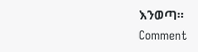እንወጣ።
Comment